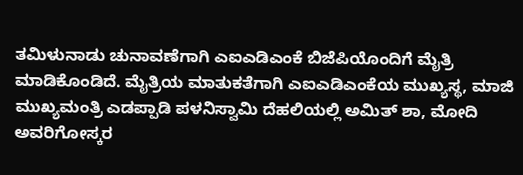ತಮಿಳುನಾಡು ಚುನಾವಣೆಗಾಗಿ ಎಐಎಡಿಎಂಕೆ ಬಿಜೆಪಿಯೊಂದಿಗೆ ಮೈತ್ರಿ ಮಾಡಿಕೊಂಡಿದೆ. ಮೈತ್ರಿಯ ಮಾತುಕತೆಗಾಗಿ ಎಐಎಡಿಎಂಕೆಯ ಮುಖ್ಯಸ್ಥ, ಮಾಜಿ ಮುಖ್ಯಮಂತ್ರಿ ಎಡಪ್ಪಾಡಿ ಪಳನಿಸ್ವಾಮಿ ದೆಹಲಿಯಲ್ಲಿ ಅಮಿತ್ ಶಾ, ಮೋದಿ ಅವರಿಗೋಸ್ಕರ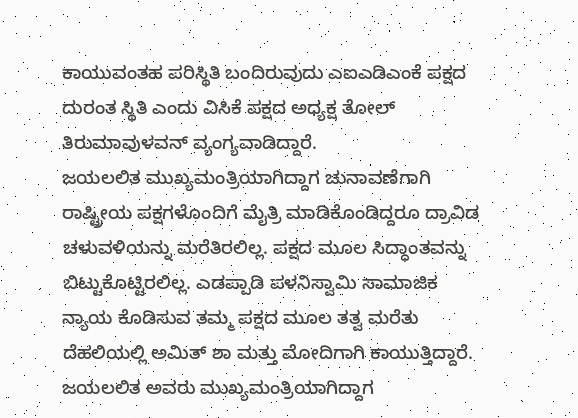ಕಾಯುವಂತಹ ಪರಿಸ್ಥಿತಿ ಬಂದಿರುವುದು ಎಐಎಡಿಎಂಕೆ ಪಕ್ಷದ ದುರಂತ ಸ್ಥಿತಿ ಎಂದು ವಿಸಿಕೆ ಪಕ್ಷದ ಅಧ್ಯಕ್ಷ ತೋಲ್ ತಿರುಮಾವುಳವನ್ ವ್ಯಂಗ್ಯವಾಡಿದ್ದಾರೆ.
ಜಯಲಲಿತ ಮುಖ್ಯಮಂತ್ರಿಯಾಗಿದ್ದಾಗ ಚುನಾವಣೆಗಾಗಿ ರಾಷ್ಟ್ರೀಯ ಪಕ್ಷಗಳೊಂದಿಗೆ ಮೈತ್ರಿ ಮಾಡಿಕೊಂಡಿದ್ದರೂ ದ್ರಾವಿಡ ಚಳುವಳಿಯನ್ನು ಮರೆತಿರಲಿಲ್ಲ. ಪಕ್ಷದ ಮೂಲ ಸಿದ್ಧಾಂತವನ್ನು ಬಿಟ್ಟುಕೊಟ್ಟಿರಲಿಲ್ಲ. ಎಡಪ್ಪಾಡಿ ಪಳನಿಸ್ವಾಮಿ ಸಾಮಾಜಿಕ ನ್ಯಾಯ ಕೊಡಿಸುವ ತಮ್ಮ ಪಕ್ಷದ ಮೂಲ ತತ್ವ ಮರೆತು ದೆಹಲಿಯಲ್ಲಿ ಅಮಿತ್ ಶಾ ಮತ್ತು ಮೋದಿಗಾಗಿ ಕಾಯುತ್ತಿದ್ದಾರೆ. ಜಯಲಲಿತ ಅವರು ಮುಖ್ಯಮಂತ್ರಿಯಾಗಿದ್ದಾಗ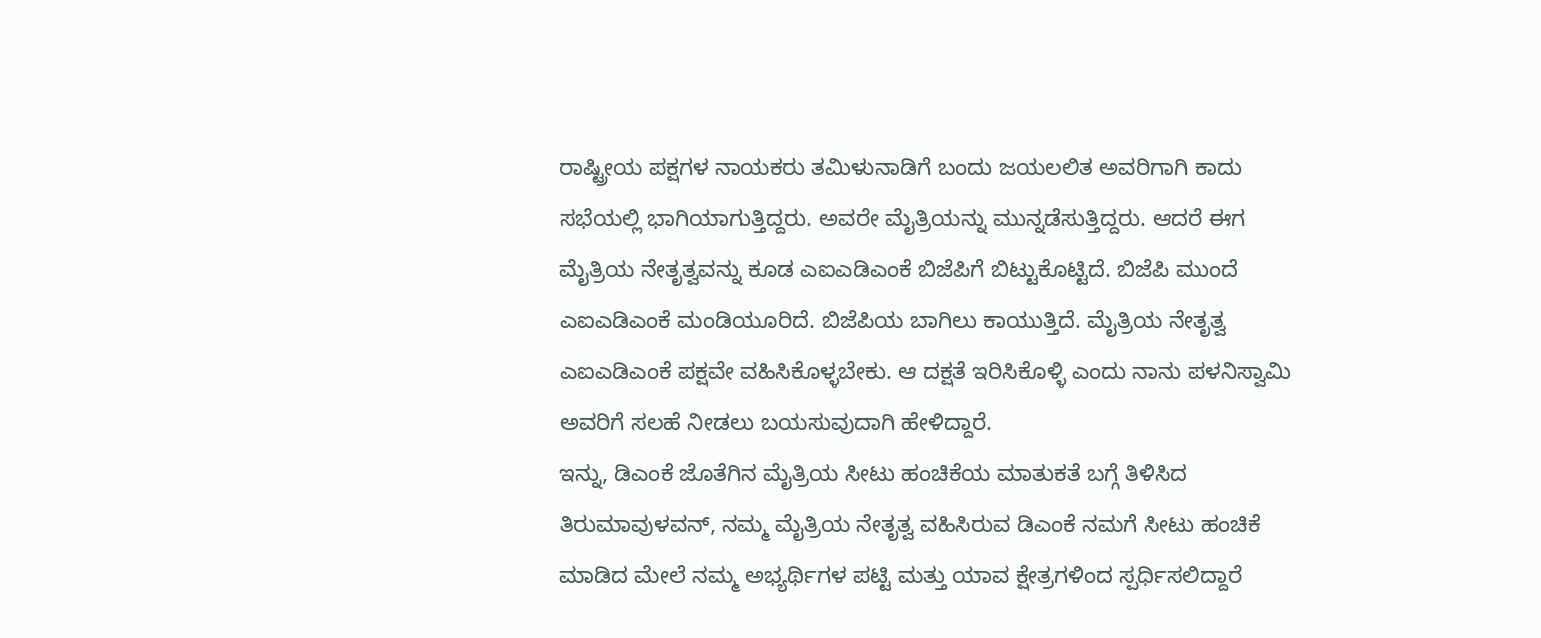ರಾಷ್ಟ್ರೀಯ ಪಕ್ಷಗಳ ನಾಯಕರು ತಮಿಳುನಾಡಿಗೆ ಬಂದು ಜಯಲಲಿತ ಅವರಿಗಾಗಿ ಕಾದು ಸಭೆಯಲ್ಲಿ ಭಾಗಿಯಾಗುತ್ತಿದ್ದರು. ಅವರೇ ಮೈತ್ರಿಯನ್ನು ಮುನ್ನಡೆಸುತ್ತಿದ್ದರು. ಆದರೆ ಈಗ ಮೈತ್ರಿಯ ನೇತೃತ್ವವನ್ನು ಕೂಡ ಎಐಎಡಿಎಂಕೆ ಬಿಜೆಪಿಗೆ ಬಿಟ್ಟುಕೊಟ್ಟಿದೆ. ಬಿಜೆಪಿ ಮುಂದೆ ಎಐಎಡಿಎಂಕೆ ಮಂಡಿಯೂರಿದೆ. ಬಿಜೆಪಿಯ ಬಾಗಿಲು ಕಾಯುತ್ತಿದೆ. ಮೈತ್ರಿಯ ನೇತೃತ್ವ ಎಐಎಡಿಎಂಕೆ ಪಕ್ಷವೇ ವಹಿಸಿಕೊಳ್ಳಬೇಕು. ಆ ದಕ್ಷತೆ ಇರಿಸಿಕೊಳ್ಳಿ ಎಂದು ನಾನು ಪಳನಿಸ್ವಾಮಿ ಅವರಿಗೆ ಸಲಹೆ ನೀಡಲು ಬಯಸುವುದಾಗಿ ಹೇಳಿದ್ದಾರೆ.
ಇನ್ನು, ಡಿಎಂಕೆ ಜೊತೆಗಿನ ಮೈತ್ರಿಯ ಸೀಟು ಹಂಚಿಕೆಯ ಮಾತುಕತೆ ಬಗ್ಗೆ ತಿಳಿಸಿದ ತಿರುಮಾವುಳವನ್, ನಮ್ಮ ಮೈತ್ರಿಯ ನೇತೃತ್ವ ವಹಿಸಿರುವ ಡಿಎಂಕೆ ನಮಗೆ ಸೀಟು ಹಂಚಿಕೆ ಮಾಡಿದ ಮೇಲೆ ನಮ್ಮ ಅಭ್ಯರ್ಥಿಗಳ ಪಟ್ಟಿ ಮತ್ತು ಯಾವ ಕ್ಷೇತ್ರಗಳಿಂದ ಸ್ಪರ್ಧಿಸಲಿದ್ದಾರೆ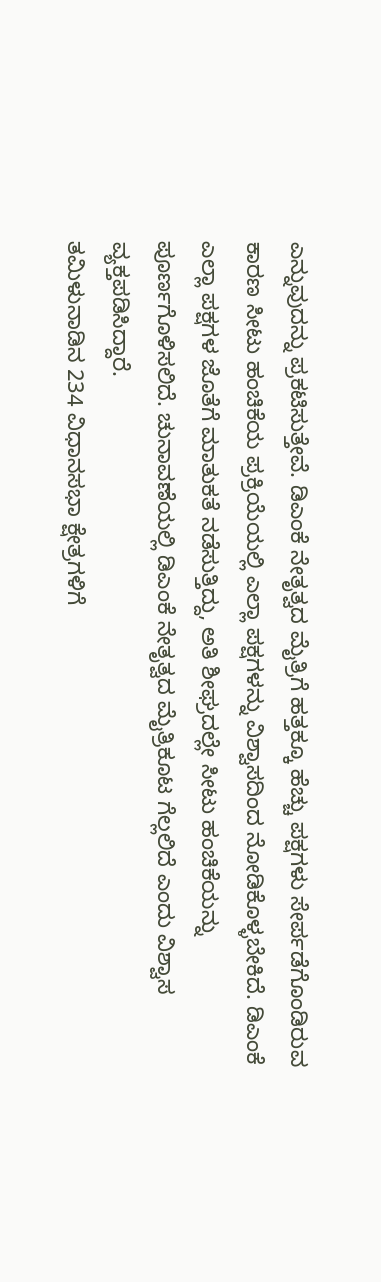ಎನ್ನುವುದನ್ನು ಪ್ರಕಟಿಸುತ್ತೇವೆ. ಡಿಎಂಕೆ ನೇತೃತ್ವದ ಮೈತ್ರಿಗೆ ಹತ್ತಕ್ಕೂ ಹೆಚ್ಚು ಪಕ್ಷಗಳು ಸೇರ್ಪಡೆಗೊಂಡಿರುವ ಕಾರಣ ಸೀಟು ಹಂಚಿಕೆಯ ಪ್ರಕ್ರಿಯೆಯಲ್ಲಿ ಎಲ್ಲಾ ಪಕ್ಷಗಳನ್ನು ವಿಶ್ವಾಸದಿಂದ ನೋಡಿಕೊಳ್ಳಬೇಕಿದೆ. ಡಿಎಂಕೆ ಎಲ್ಲಾ ಪಕ್ಷಗಳ ಜೊತೆಗೆ ಮಾತುಕತೆ ನಡೆಸುತ್ತಿದ್ದು, ಅತಿ ಶೀಘ್ರದಲ್ಲೇ ಸೀಟು ಹಂಚಿಕೆಯನ್ನು ಪೂರ್ಣಗೊಳಿಸಲಿದೆ. ಚುನಾವಣೆಯಲ್ಲಿ ಡಿಎಂಕೆ ನೇತೃತ್ವದ ಮೈತ್ರಿಕೂಟ ಗೆಲ್ಲಲಿದೆ ಎಂದು ವಿಶ್ವಾಸ ವ್ಯಕ್ತಪಡಿಸಿದ್ದಾರೆ.
ತಮಿಳುನಾಡಿನ 234 ವಿಧಾನಸಭಾ ಕ್ಷೇತ್ರಗಳಿಗೆ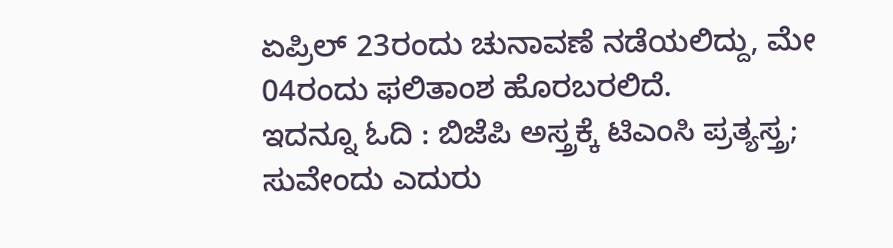ಏಪ್ರಿಲ್ 23ರಂದು ಚುನಾವಣೆ ನಡೆಯಲಿದ್ದು, ಮೇ 04ರಂದು ಫಲಿತಾಂಶ ಹೊರಬರಲಿದೆ.
ಇದನ್ನೂ ಓದಿ : ಬಿಜೆಪಿ ಅಸ್ತ್ರಕ್ಕೆ ಟಿಎಂಸಿ ಪ್ರತ್ಯಸ್ತ್ರ; ಸುವೇಂದು ಎದುರು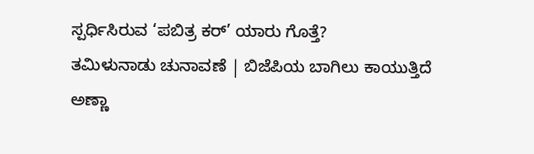ಸ್ಪರ್ಧಿಸಿರುವ ‘ಪಬಿತ್ರ ಕರ್’ ಯಾರು ಗೊತ್ತೆ?
ತಮಿಳುನಾಡು ಚುನಾವಣೆ | ಬಿಜೆಪಿಯ ಬಾಗಿಲು ಕಾಯುತ್ತಿದೆ ಅಣ್ಣಾ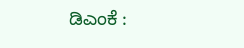ಡಿಎಂಕೆ :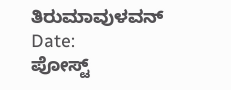ತಿರುಮಾವುಳವನ್
Date:
ಪೋಸ್ಟ್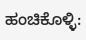ಹಂಚಿಕೊಳ್ಳಿ: